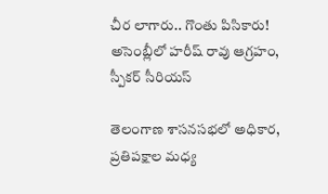చీర లాగారు.. గొంతు పిసికారు! అసెంబ్లీలో హరీష్ రావు ఆగ్రహం, స్పీకర్ సీరియస్

తెలంగాణ శాసనసభలో అధికార, ప్రతిపక్షాల మధ్య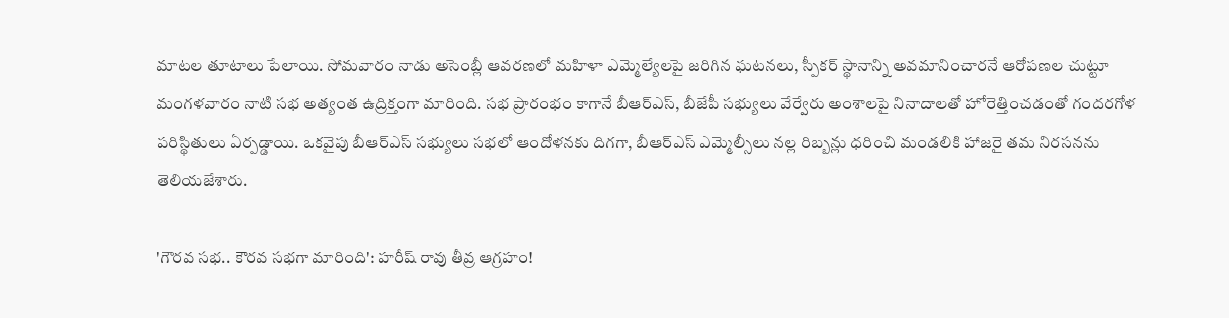మాటల తూటాలు పేలాయి. సోమవారం నాడు అసెంబ్లీ ఆవరణలో మహిళా ఎమ్మెల్యేలపై జరిగిన ఘటనలు, స్పీకర్ స్థానాన్ని అవమానించారనే ఆరోపణల చుట్టూ మంగళవారం నాటి సభ అత్యంత ఉద్రిక్తంగా మారింది. సభ ప్రారంభం కాగానే బీఆర్ఎస్, బీజేపీ సభ్యులు వేర్వేరు అంశాలపై నినాదాలతో హోరెత్తించడంతో గందరగోళ పరిస్థితులు ఏర్పడ్డాయి. ఒకవైపు బీఆర్ఎస్ సభ్యులు సభలో ఆందోళనకు దిగగా, బీఆర్ఎస్ ఎమ్మెల్సీలు నల్ల రిబ్బన్లు ధరించి మండలికి హాజరై తమ నిరసనను తెలియజేశారు.

'గౌరవ సభ.. కౌరవ సభగా మారింది': హరీష్ రావు తీవ్ర ఆగ్రహం!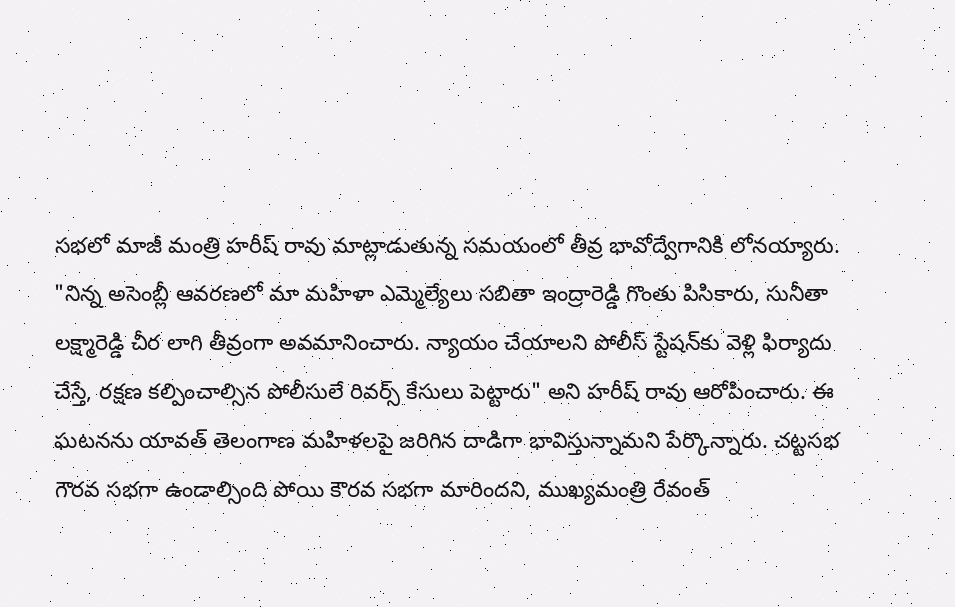సభలో మాజీ మంత్రి హరీష్ రావు మాట్లాడుతున్న సమయంలో తీవ్ర భావోద్వేగానికి లోనయ్యారు. "నిన్న అసెంబ్లీ ఆవరణలో మా మహిళా ఎమ్మెల్యేలు సబితా ఇంద్రారెడ్డి గొంతు పిసికారు, సునీతా లక్ష్మారెడ్డి చీర లాగి తీవ్రంగా అవమానించారు. న్యాయం చేయాలని పోలీస్ స్టేషన్‌కు వెళ్లి ఫిర్యాదు చేస్తే, రక్షణ కల్పించాల్సిన పోలీసులే రివర్స్ కేసులు పెట్టారు" అని హరీష్ రావు ఆరోపించారు. ఈ ఘటనను యావత్ తెలంగాణ మహిళలపై జరిగిన దాడిగా భావిస్తున్నామని పేర్కొన్నారు. చట్టసభ గౌరవ సభగా ఉండాల్సింది పోయి కౌరవ సభగా మారిందని, ముఖ్యమంత్రి రేవంత్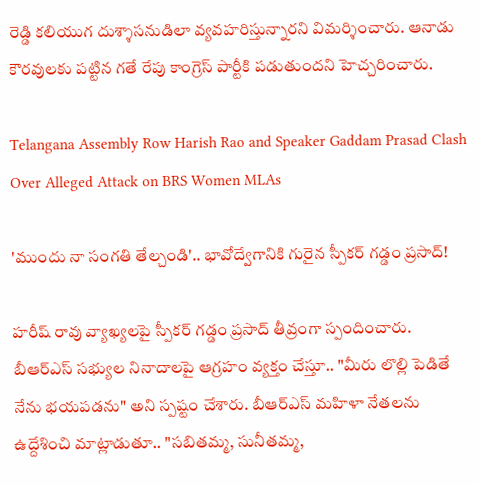రెడ్డి కలియుగ దుశ్శాసనుడిలా వ్యవహరిస్తున్నారని విమర్శించారు. ఆనాడు కౌరవులకు పట్టిన గతే రేపు కాంగ్రెస్ పార్టీకి పడుతుందని హెచ్చరించారు.

Telangana Assembly Row Harish Rao and Speaker Gaddam Prasad Clash Over Alleged Attack on BRS Women MLAs

'ముందు నా సంగతి తేల్చండి'.. భావోద్వేగానికి గురైన స్పీకర్ గడ్డం ప్రసాద్!

హరీష్ రావు వ్యాఖ్యలపై స్పీకర్ గడ్డం ప్రసాద్ తీవ్రంగా స్పందించారు. బీఆర్ఎస్ సభ్యుల నినాదాలపై ఆగ్రహం వ్యక్తం చేస్తూ.. "మీరు లొల్లి పెడితే నేను భయపడను" అని స్పష్టం చేశారు. బీఆర్ఎస్ మహిళా నేతలను ఉద్దేశించి మాట్లాడుతూ.. "సబితమ్మ, సునీతమ్మ,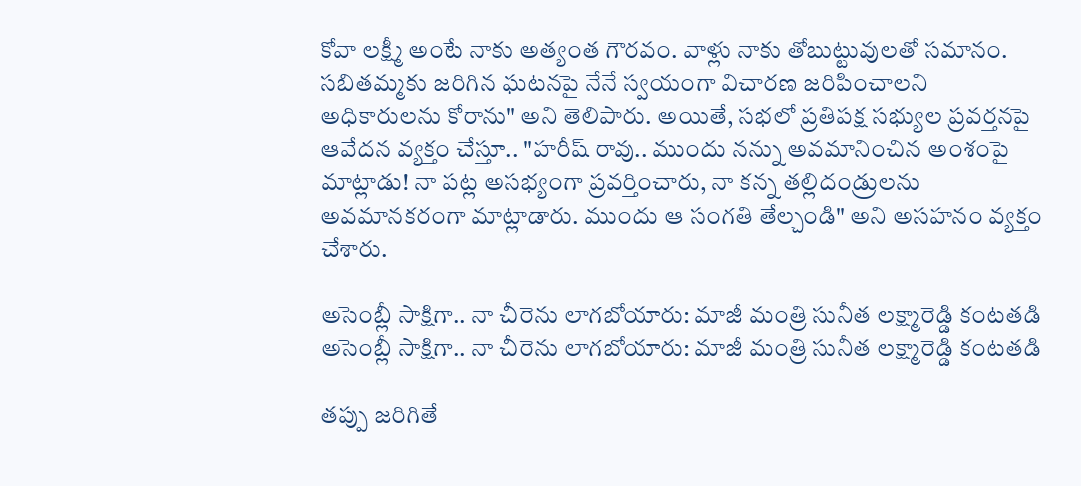కోవా లక్ష్మీ అంటే నాకు అత్యంత గౌరవం. వాళ్లు నాకు తోబుట్టువులతో సమానం. సబితమ్మకు జరిగిన ఘటనపై నేనే స్వయంగా విచారణ జరిపించాలని అధికారులను కోరాను" అని తెలిపారు. అయితే, సభలో ప్రతిపక్ష సభ్యుల ప్రవర్తనపై ఆవేదన వ్యక్తం చేస్తూ.. "హరీష్ రావు.. ముందు నన్ను అవమానించిన అంశంపై మాట్లాడు! నా పట్ల అసభ్యంగా ప్రవర్తించారు, నా కన్న తల్లిదండ్రులను అవమానకరంగా మాట్లాడారు. ముందు ఆ సంగతి తేల్చండి" అని అసహనం వ్యక్తం చేశారు.

అసెంబ్లీ సాక్షిగా.. నా చీరెను లాగబోయారు: మాజీ మంత్రి సునీత లక్ష్మారెడ్డి కంటతడి
అసెంబ్లీ సాక్షిగా.. నా చీరెను లాగబోయారు: మాజీ మంత్రి సునీత లక్ష్మారెడ్డి కంటతడి

తప్పు జరిగితే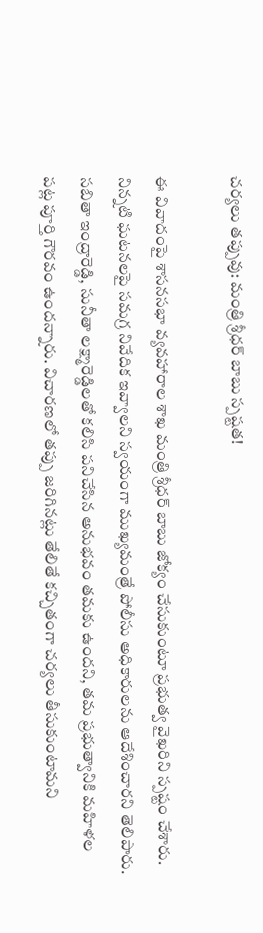చర్యలు తప్పువు: మంత్రి శ్రీధర్ బాబు స్పష్టత!

ఈ వివాదంపై శాసనసభా వ్యవహారాల శాఖ మంత్రి శ్రీధర్ బాబు జోక్యం చేసుకుంటూ ప్రభుత్వ వైఖరిని స్పష్టం చేశారు. నిన్నటి ఘటనలపై సమగ్ర నివేదిక ఇవ్వాలని స్వయంగా ముఖ్యమంత్రే పోలీసు అధికారులను ఆదేశించారని తెలిపారు. సబితా ఇంద్రారెడ్డి, సునీతా లక్ష్మారెడ్డిలతో కలిసి పనిచేసిన అనుభవం తమకు ఉందని, తమ ప్రభుత్వానికి మహిళల పట్ల పూర్తి గౌరవం ఉందన్నారు. విచారణలో తప్పు జరిగినట్లు తేలితే కచ్చితంగా చర్యలు తీసుకుంటామని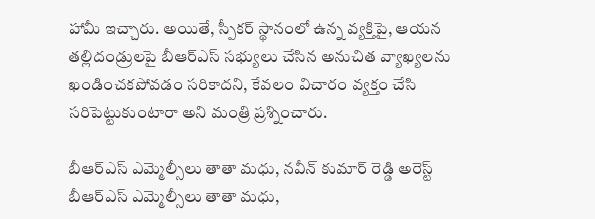హామీ ఇచ్చారు. అయితే, స్పీకర్ స్థానంలో ఉన్న వ్యక్తిపై, ఆయన తల్లిదండ్రులపై బీఆర్ఎస్ సభ్యులు చేసిన అనుచిత వ్యాఖ్యలను ఖండించకపోవడం సరికాదని, కేవలం విచారం వ్యక్తం చేసి సరిపెట్టుకుంటారా అని మంత్రి ప్రశ్నించారు.

బీఆర్ఎస్ ఎమ్మెల్సీలు తాతా మధు, నవీన్ కుమార్ రెడ్డి అరెస్ట్
బీఆర్ఎస్ ఎమ్మెల్సీలు తాతా మధు,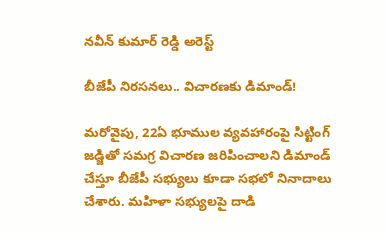నవీన్ కుమార్ రెడ్డి అరెస్ట్

బీజేపీ నిరసనలు.. విచారణకు డిమాండ్!

మరోవైపు, 22ఏ భూముల వ్యవహారంపై సిట్టింగ్ జడ్జితో సమగ్ర విచారణ జరిపించాలని డిమాండ్ చేస్తూ బీజేపీ సభ్యులు కూడా సభలో నినాదాలు చేశారు. మహిళా సభ్యులపై దాడి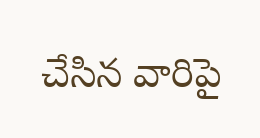చేసిన వారిపై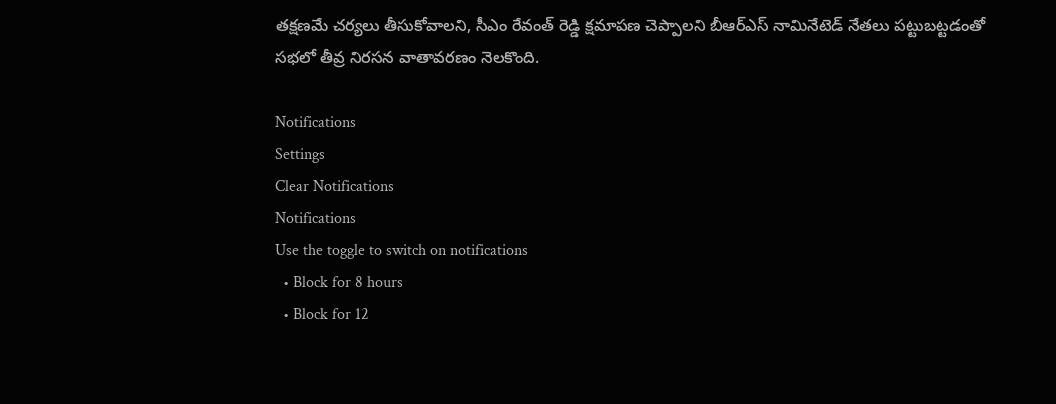తక్షణమే చర్యలు తీసుకోవాలని, సీఎం రేవంత్ రెడ్డి క్షమాపణ చెప్పాలని బీఆర్ఎస్ నామినేటెడ్ నేతలు పట్టుబట్టడంతో సభలో తీవ్ర నిరసన వాతావరణం నెలకొంది.

Notifications
Settings
Clear Notifications
Notifications
Use the toggle to switch on notifications
  • Block for 8 hours
  • Block for 12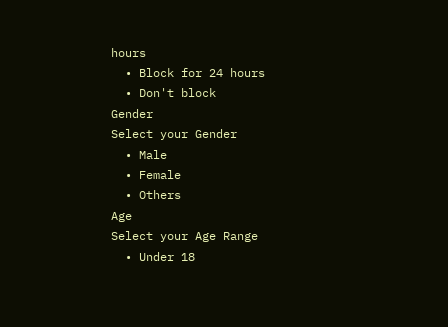hours
  • Block for 24 hours
  • Don't block
Gender
Select your Gender
  • Male
  • Female
  • Others
Age
Select your Age Range
  • Under 18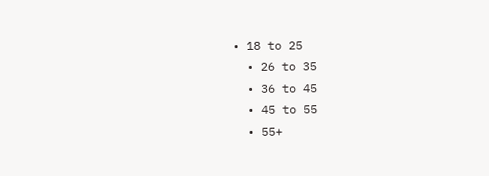• 18 to 25
  • 26 to 35
  • 36 to 45
  • 45 to 55
  • 55+